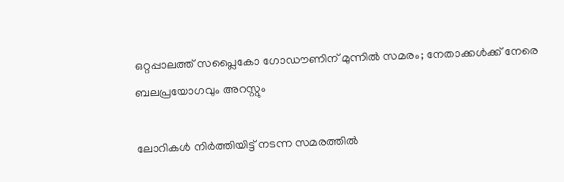ഒറ്റപ്പാലത്ത് സപ്ലൈകോ ഗോഡൗണിന് മുന്നിൽ സമരം; നേതാക്കൾക്ക് നേരെ ബലപ്രയോഗവും അറസ്റ്റും

ലോറികൾ നിർത്തിയിട്ട് നടന്ന സമരത്തിൽ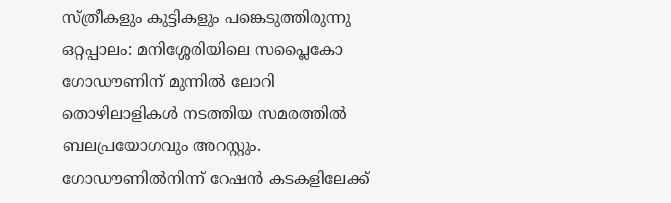സ്ത്രീകളും കുട്ടികളും പങ്കെടുത്തിരുന്നു ഒറ്റപ്പാലം: മനിശ്ശേരിയിലെ സപ്ലൈകോ ഗോഡൗണിന് മുന്നിൽ ലോറി തൊഴിലാളികൾ നടത്തിയ സമരത്തിൽ ബലപ്രയോഗവും അറസ്റ്റും. ഗോഡൗണിൽനിന്ന് റേഷൻ കടകളിലേക്ക്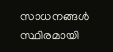സാധനങ്ങൾ സ്ഥിരമായി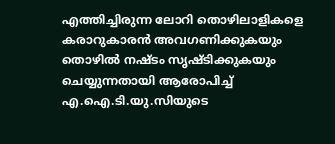എത്തിച്ചിരുന്ന ലോറി തൊഴിലാളികളെ കരാറുകാരൻ അവഗണിക്കുകയും തൊഴിൽ നഷ്ടം സൃഷ്ടിക്കുകയും ചെയ്യുന്നതായി ആരോപിച്ച് എ.ഐ.ടി.യു.സിയുടെ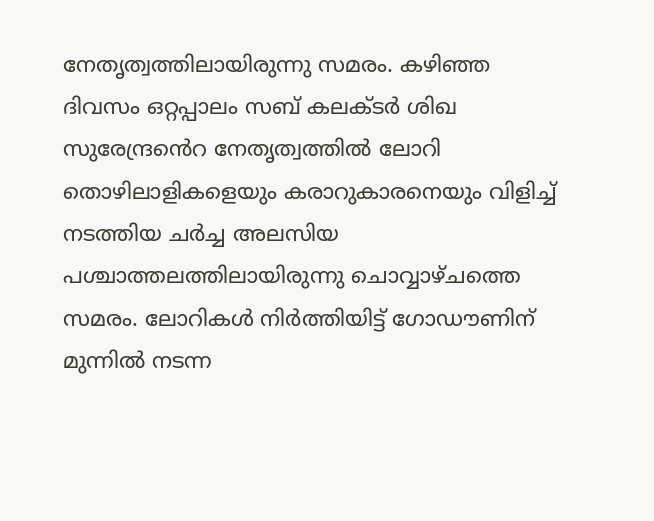നേതൃത്വത്തിലായിരുന്നു സമരം. കഴിഞ്ഞ ദിവസം ഒറ്റപ്പാലം സബ് കലക്ടർ ശിഖ സുരേന്ദ്രൻെറ നേതൃത്വത്തിൽ ലോറി തൊഴിലാളികളെയും കരാറുകാരനെയും വിളിച്ച് നടത്തിയ ചർച്ച അലസിയ പശ്ചാത്തലത്തിലായിരുന്നു ചൊവ്വാഴ്ചത്തെ സമരം. ലോറികൾ നിർത്തിയിട്ട് ഗോഡൗണിന് മുന്നിൽ നടന്ന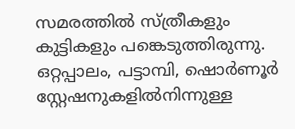സമരത്തിൽ സ്ത്രീകളും കുട്ടികളും പങ്കെടുത്തിരുന്നു. ഒറ്റപ്പാലം, പട്ടാമ്പി, ഷൊർണൂർ സ്റ്റേഷനുകളിൽനിന്നുള്ള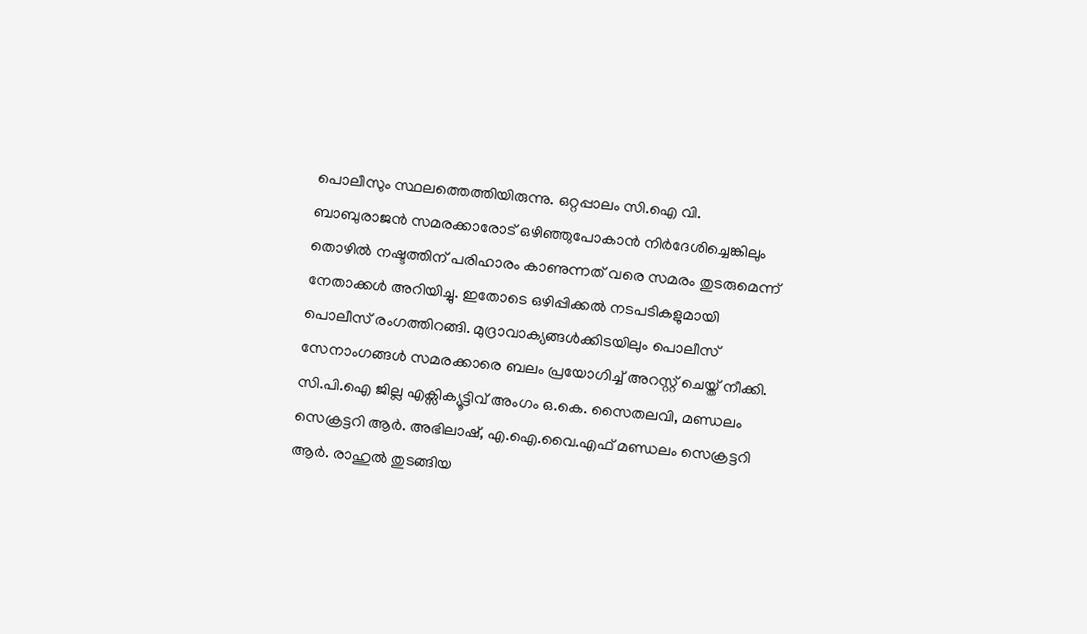പൊലീസും സ്ഥലത്തെത്തിയിരുന്നു. ഒറ്റപ്പാലം സി.ഐ വി. ബാബുരാജൻ സമരക്കാരോട് ഒഴിഞ്ഞുപോകാൻ നിർദേശിച്ചെങ്കിലും തൊഴിൽ നഷ്ടത്തിന് പരിഹാരം കാണുന്നത് വരെ സമരം തുടരുമെന്ന് നേതാക്കൾ അറിയിച്ചു. ഇതോടെ ഒഴിപ്പിക്കൽ നടപടികളുമായി പൊലീസ് രംഗത്തിറങ്ങി. മുദ്രാവാക്യങ്ങൾക്കിടയിലും പൊലീസ് സേനാംഗങ്ങൾ സമരക്കാരെ ബലം പ്രയോഗിച്ച് അറസ്റ്റ് ചെയ്ത് നീക്കി. സി.പി.ഐ ജില്ല എക്സിക്യൂട്ടിവ് അംഗം ഒ.കെ. സൈതലവി, മണ്ഡലം സെക്രട്ടറി ആർ. അഭിലാഷ്, എ.ഐ.വൈ.എഫ് മണ്ഡലം സെക്രട്ടറി ആർ. രാഹുൽ തുടങ്ങിയ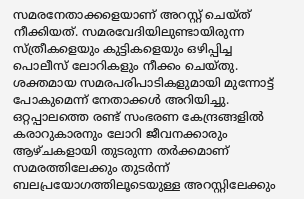സമരനേതാക്കളെയാണ് അറസ്റ്റ് ചെയ്ത് നീക്കിയത്. സമരവേദിയിലുണ്ടായിരുന്ന സ്ത്രീകളെയും കുട്ടികളെയും ഒഴിപ്പിച്ച പൊലീസ് ലോറികളും നീക്കം ചെയ്തു. ശക്തമായ സമരപരിപാടികളുമായി മുന്നോട്ട് പോകുമെന്ന് നേതാക്കൾ അറിയിച്ചു. ഒറ്റപ്പാലത്തെ രണ്ട് സംഭരണ കേന്ദ്രങ്ങളിൽ കരാറുകാരനും ലോറി ജീവനക്കാരും ആഴ്ചകളായി തുടരുന്ന തർക്കമാണ് സമരത്തിലേക്കും തുടർന്ന് ബലപ്രയോഗത്തിലൂടെയുള്ള അറസ്റ്റിലേക്കും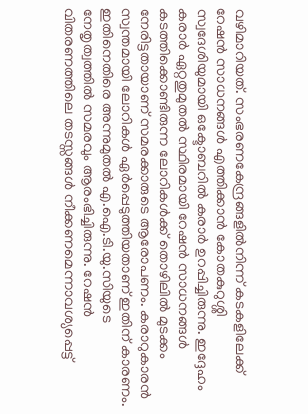വഴിമാറിയത്. സംഭരണകേന്ദ്രങ്ങളിൽനിന്ന് കടകളിലേക്ക് റേഷൻ സാധനങ്ങൾ എത്തിക്കാൻ കോതകുറുശ്ശി സ്വദേശിയുമായി ഒക്ടോബറിൽ കരാർ ഉറപ്പിച്ചിരുന്നു. ഇദ്ദേഹം കരാർ ഏറ്റതുമുതൽ സ്ഥിരമായി റേഷൻ സാധനങ്ങൾ കടത്തിക്കൊണ്ടിരുന്ന ലോറികൾക്ക് തൊഴിലിൽ മുടക്കം നേരിട്ടതായാണ് സമരക്കാരുടെ ആരോപണം. കരാറുകാരൻ സ്വന്തമായി ലോറികൾ ഏർപ്പെടുത്തിയതാണ് ഇതിന് കാരണം. ഇതിനെതിരെ അന്നുമുതൽ എ.ഐ.ടി.യു.സിയുടെ നേതൃത്വത്തിൽ സമരവും ആരംഭിച്ചിരുന്നു. റേഷൻ വിതരണത്തിലെ തടസ്സങ്ങൾ നീക്കണമെന്നാവശ്യപ്പെട്ട്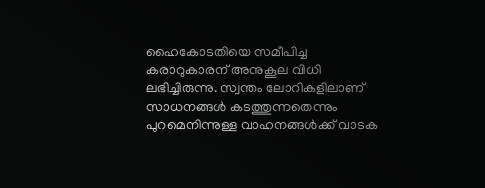ഹൈകോടതിയെ സമീപിച്ച കരാറുകാരന് അനുകൂല വിധി ലഭിച്ചിരുന്നു. സ്വന്തം ലോറികളിലാണ് സാധനങ്ങൾ കടത്തുന്നതെന്നും പുറമെനിന്നുള്ള വാഹനങ്ങൾക്ക് വാടക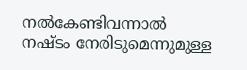നൽകേണ്ടിവന്നാൽ നഷ്ടം നേരിടുമെന്നുമുള്ള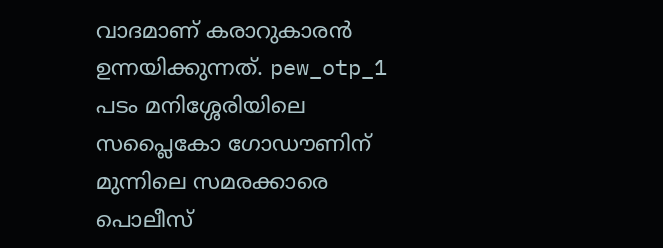വാദമാണ് കരാറുകാരൻ ഉന്നയിക്കുന്നത്. pew_otp_1 പടം മനിശ്ശേരിയിലെ സപ്ലൈകോ ഗോഡൗണിന് മുന്നിലെ സമരക്കാരെ പൊലീസ്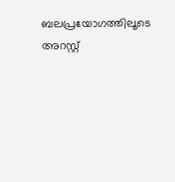ബലപ്രയോഗത്തിലൂടെ അറസ്റ്റ്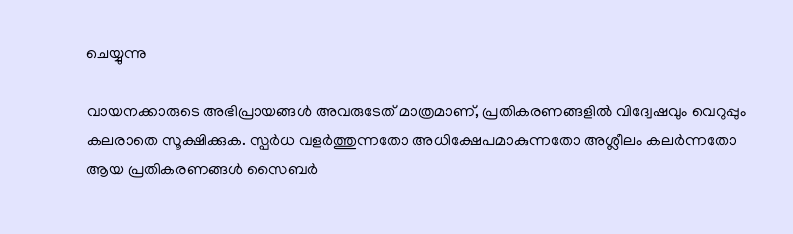ചെയ്യുന്നു

വായനക്കാരുടെ അഭിപ്രായങ്ങള്‍ അവരുടേത് മാത്രമാണ്, പ്രതികരണങ്ങളിൽ വിദ്വേഷവും വെറുപ്പും കലരാതെ സൂക്ഷിക്കുക. സ്പർധ വളർത്തുന്നതോ അധിക്ഷേപമാകുന്നതോ അശ്ലീലം കലർന്നതോ ആയ പ്രതികരണങ്ങൾ സൈബർ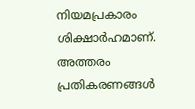നിയമപ്രകാരം ശിക്ഷാർഹമാണ്. അത്തരം പ്രതികരണങ്ങൾ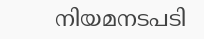നിയമനടപടി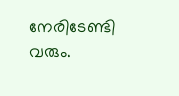നേരിടേണ്ടി വരും.